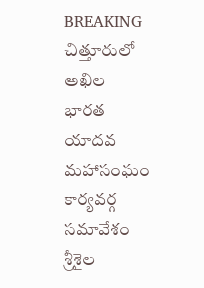BREAKING
చిత్తూరులో అఖిల భారత యాదవ మహాసంఘం కార్యవర్గ సమావేశం శ్రీశైల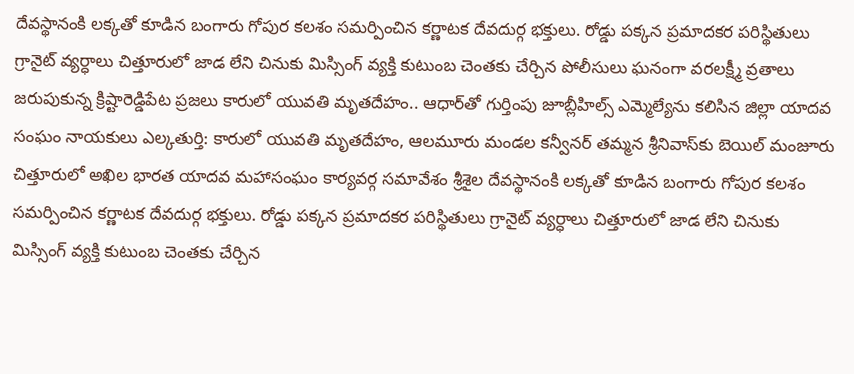దేవస్థానంకి లక్కతో కూడిన బంగారు గోపుర కలశం సమర్పించిన కర్ణాటక దేవదుర్గ భక్తులు. రోడ్డు పక్కన ప్రమాదకర పరిస్థితులు గ్రానైట్ వ్యర్ధాలు చిత్తూరులో జాడ లేని చినుకు మిస్సింగ్ వ్యక్తి కుటుంబ చెంతకు చేర్చిన పోలీసులు ఘనంగా వరలక్ష్మీ వ్రతాలు జరుపుకున్న క్రిష్టారెడ్డిపేట ప్రజలు కారులో యువతి మృతదేహం.. ఆధార్‌తో గుర్తింపు జూబ్లీహిల్స్ ఎమ్మెల్యేను కలిసిన జిల్లా యాదవ సంఘం నాయకులు ఎల్కతుర్తి: కారులో యువతి మృతదేహం, ఆలమూరు మండల కన్వీనర్ తమ్మన శ్రీనివాస్‌కు బెయిల్ మంజూరు చిత్తూరులో అఖిల భారత యాదవ మహాసంఘం కార్యవర్గ సమావేశం శ్రీశైల దేవస్థానంకి లక్కతో కూడిన బంగారు గోపుర కలశం సమర్పించిన కర్ణాటక దేవదుర్గ భక్తులు. రోడ్డు పక్కన ప్రమాదకర పరిస్థితులు గ్రానైట్ వ్యర్ధాలు చిత్తూరులో జాడ లేని చినుకు మిస్సింగ్ వ్యక్తి కుటుంబ చెంతకు చేర్చిన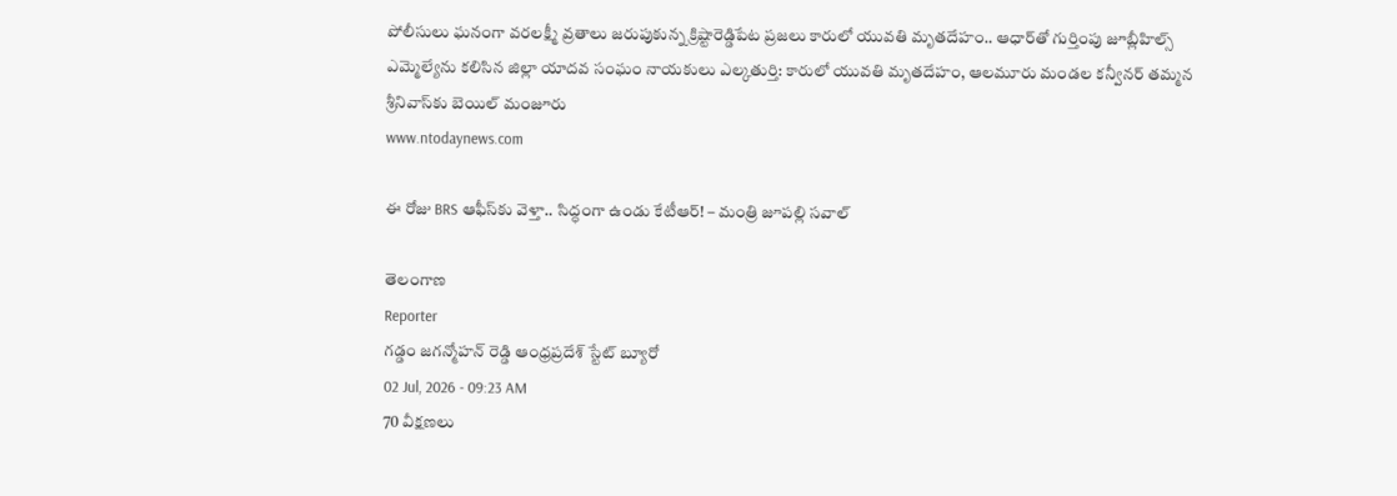పోలీసులు ఘనంగా వరలక్ష్మీ వ్రతాలు జరుపుకున్న క్రిష్టారెడ్డిపేట ప్రజలు కారులో యువతి మృతదేహం.. ఆధార్‌తో గుర్తింపు జూబ్లీహిల్స్ ఎమ్మెల్యేను కలిసిన జిల్లా యాదవ సంఘం నాయకులు ఎల్కతుర్తి: కారులో యువతి మృతదేహం, ఆలమూరు మండల కన్వీనర్ తమ్మన శ్రీనివాస్‌కు బెయిల్ మంజూరు
www.ntodaynews.com

ఈ రోజు BRS ఆఫీస్‌కు వెళ్తా.. సిద్ధంగా ఉండు కేటీఆర్! – మంత్రి జూపల్లి సవాల్

తెలంగాణ
Reporter
గడ్డం జగన్మోహన్ రెడ్డి ఆంధ్రప్రదేశ్ స్టేట్ బ్యూరో
02 Jul, 2026 - 09:23 AM
70 వీక్షణలు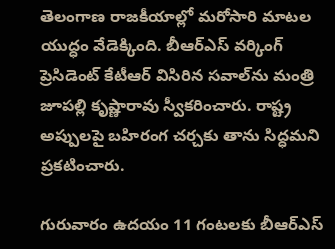తెలంగాణ రాజకీయాల్లో మరోసారి మాటల యుద్ధం వేడెక్కింది. బీఆర్ఎస్ వర్కింగ్ ప్రెసిడెంట్ కేటీఆర్ విసిరిన సవాల్‌ను మంత్రి జూపల్లి కృష్ణారావు స్వీకరించారు. రాష్ట్ర అప్పులపై బహిరంగ చర్చకు తాను సిద్ధమని ప్రకటించారు.

గురువారం ఉదయం 11 గంటలకు బీఆర్ఎస్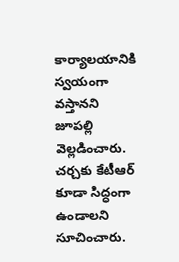కార్యాలయానికి స్వయంగా వస్తానని జూపల్లి వెల్లడించారు. చర్చకు కేటీఆర్ కూడా సిద్ధంగా ఉండాలని సూచించారు.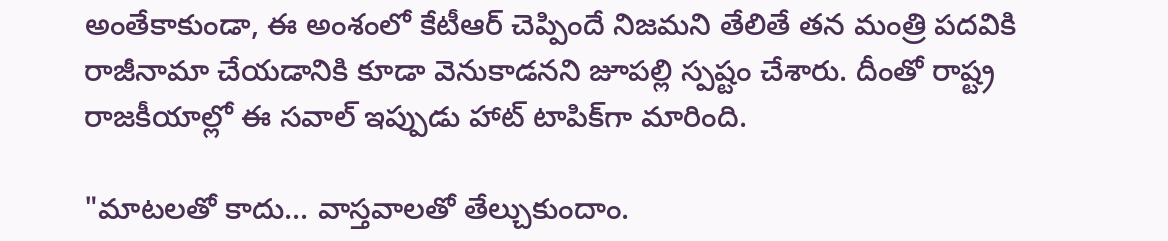అంతేకాకుండా, ఈ అంశంలో కేటీఆర్ చెప్పిందే నిజమని తేలితే తన మంత్రి పదవికి రాజీనామా చేయడానికి కూడా వెనుకాడనని జూపల్లి స్పష్టం చేశారు. దీంతో రాష్ట్ర రాజకీయాల్లో ఈ సవాల్ ఇప్పుడు హాట్ టాపిక్‌గా మారింది.

"మాటలతో కాదు... వాస్తవాలతో తేల్చుకుందాం.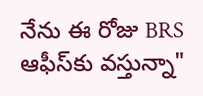నేను ఈ రోజు BRS ఆఫీస్‌కు వస్తున్నా"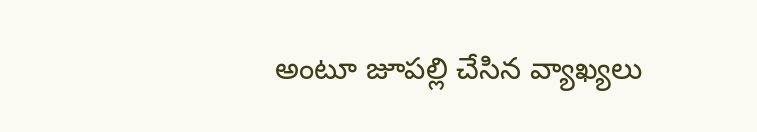అంటూ జూపల్లి చేసిన వ్యాఖ్యలు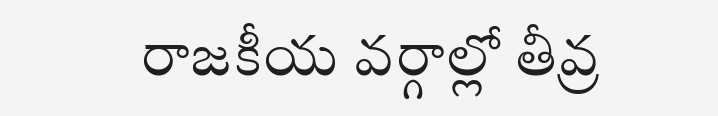రాజకీయ వర్గాల్లో తీవ్ర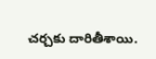చర్చకు దారితీశాయి.